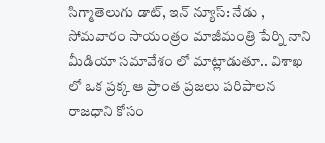సిగ్మాతెలుగు డాట్, ఇన్ న్యూస్: నేడు , సోమవారం సాయంత్రం మాజీమంత్రి పేర్ని నాని మీడియా సమావేశం లో మాట్లాడుతూ.. విశాఖ లో ఒక ప్రక్క ఆ ప్రాంత ప్రజలు పరిపాలన రాజధాని కోసం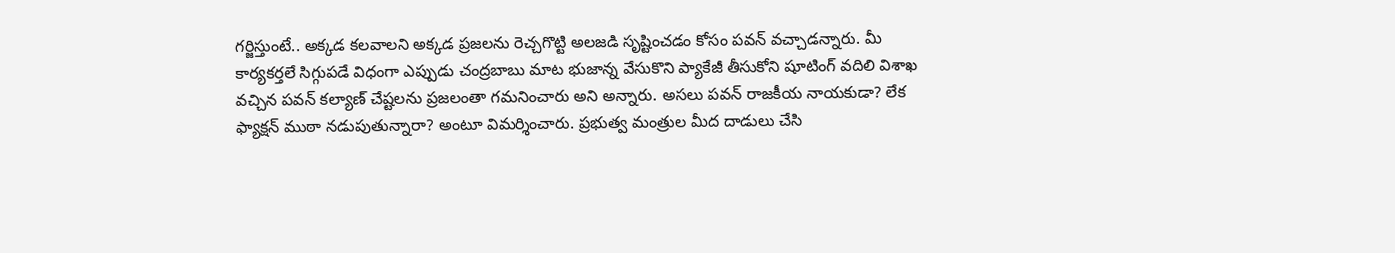గర్జిస్తుంటే.. అక్కడ కలవాలని అక్కడ ప్రజలను రెచ్చగొట్టి అలజడి సృష్టించడం కోసం పవన్ వచ్చాడన్నారు. మీ కార్యకర్తలే సిగ్గుపడే విధంగా ఎప్పుడు చంద్రబాబు మాట భుజాన్న వేసుకొని ప్యాకేజీ తీసుకోని షూటింగ్ వదిలి విశాఖ వచ్చిన పవన్ కల్యాణ్ చేష్టలను ప్రజలంతా గమనించారు అని అన్నారు. అసలు పవన్ రాజకీయ నాయకుడా? లేక ఫ్యాక్షన్ ముఠా నడుపుతున్నారా? అంటూ విమర్శించారు. ప్రభుత్వ మంత్రుల మీద దాడులు చేసి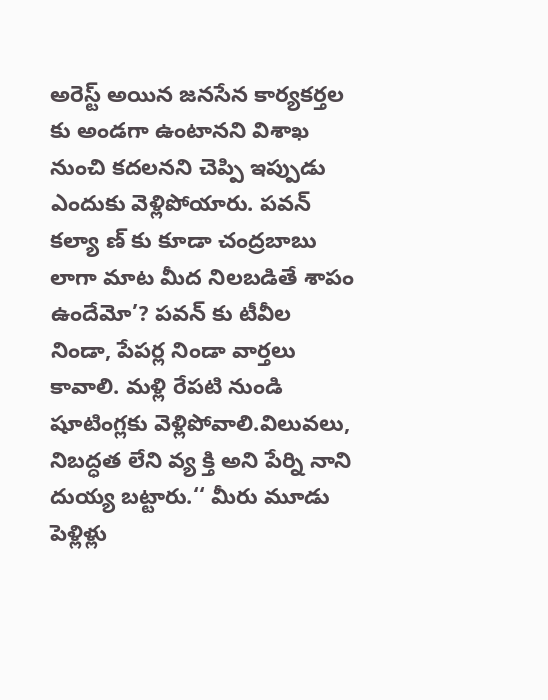అరెస్ట్ అయిన జనసేన కార్యకర్తల కు అండగా ఉంటానని విశాఖ నుంచి కదలనని చెప్పి ఇప్పుడు ఎందుకు వెళ్లిపోయారు. పవన్ కల్యా ణ్ కు కూడా చంద్రబాబు లాగా మాట మీద నిలబడితే శాపం ఉందేమో’? పవన్ కు టీవీల నిండా, పేపర్ల నిండా వార్తలు కావాలి. మళ్లి రేపటి నుండి షూటింగ్లకు వెళ్లిపోవాలి.విలువలు, నిబద్ధత లేని వ్య క్తి అని పేర్ని నాని దుయ్య బట్టారు.‘‘ మీరు మూడు పెళ్లిళ్లు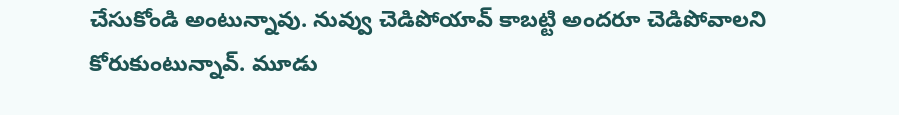చేసుకోండి అంటున్నావు. నువ్వు చెడిపోయావ్ కాబట్టి అందరూ చెడిపోవాలని కోరుకుంటున్నావ్. మూడు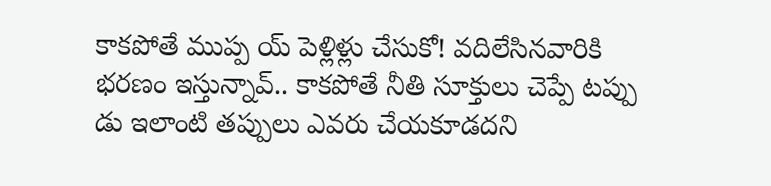కాకపోతే ముప్ప య్ పెళ్లిళ్లు చేసుకో! వదిలేసినవారికి భరణం ఇస్తున్నావ్.. కాకపోతే నీతి సూక్తులు చెప్పే టప్పు డు ఇలాంటి తప్పులు ఎవరు చేయకూడదని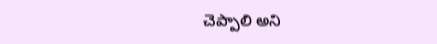చెప్పాలి అని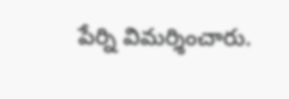పేర్ని విమర్శించారు.